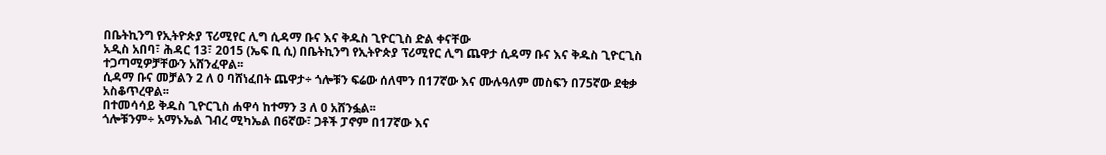በቤትኪንግ የኢትዮጵያ ፕሪሚየር ሊግ ሲዳማ ቡና እና ቅዱስ ጊዮርጊስ ድል ቀናቸው
አዲስ አበባ፣ ሕዳር 13፣ 2015 (ኤፍ ቢ ሲ) በቤትኪንግ የኢትዮጵያ ፕሪሚየር ሊግ ጨዋታ ሲዳማ ቡና እና ቅዱስ ጊዮርጊስ ተጋጣሚዎቻቸውን አሸንፈዋል፡፡
ሲዳማ ቡና መቻልን 2 ለ 0 ባሸነፈበት ጨዋታ÷ ጎሎቹን ፍሬው ሰለሞን በ17ኛው እና ሙሉዓለም መስፍን በ75ኛው ደቂቃ አስቆጥረዋል፡፡
በተመሳሳይ ቅዱስ ጊዮርጊስ ሐዋሳ ከተማን 3 ለ 0 አሸንፏል፡፡
ጎሎቹንም÷ አማኑኤል ገብረ ሚካኤል በ6ኛው፣ ጋቶች ፓኖም በ17ኛው እና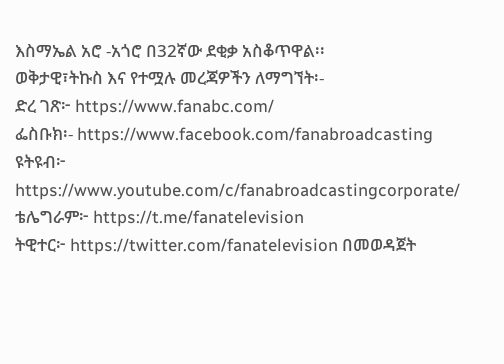እስማኤል አሮ -አጎሮ በ32ኛው ደቂቃ አስቆጥዋል፡፡
ወቅታዊ፣ትኩስ እና የተሟሉ መረጃዎችን ለማግኘት፡-
ድረ ገጽ፦ https://www.fanabc.com/
ፌስቡክ፡- https://www.facebook.com/fanabroadcasting
ዩትዩብ፦ https://www.youtube.com/c/fanabroadcastingcorporate/
ቴሌግራም፦ https://t.me/fanatelevision
ትዊተር፦ https://twitter.com/fanatelevision በመወዳጀት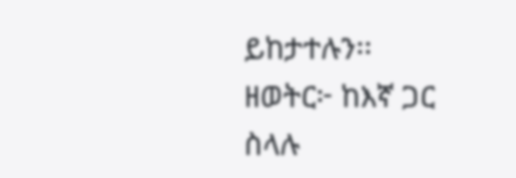ይከታተሉን፡፡
ዘወትር፦ ከእኛ ጋር ስላሉ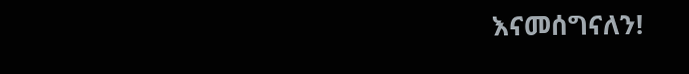እናመሰግናለን!